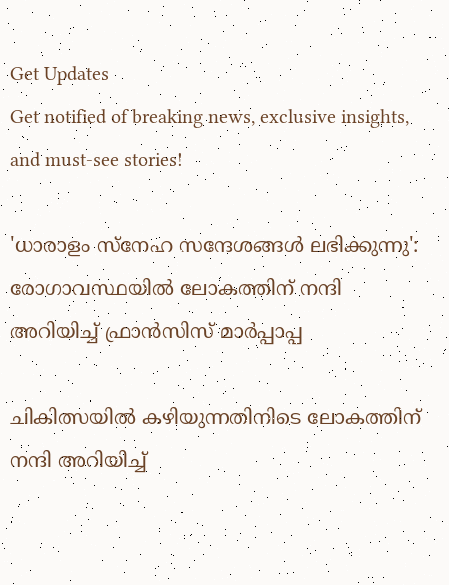Get Updates
Get notified of breaking news, exclusive insights, and must-see stories!

'ധാരാളം സ്നേഹ സന്ദേശങ്ങൾ ലഭിക്കുന്നു': രോഗാവസ്ഥയില്‍ ലോകത്തിന് നന്ദി അറിയിച്ച് ഫ്രാന്‍സിസ് മാർപ്പാപ്പ

ചികിത്സയില്‍ കഴിയുന്നതിനിടെ ലോകത്തിന് നന്ദി അറിയിച്ച്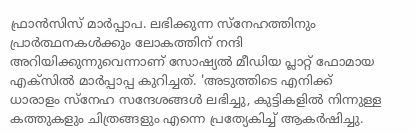ഫ്രാന്‍സിസ് മാർപ്പാപ. ലഭിക്കുന്ന സ്നേഹത്തിനും പ്രാർത്ഥനകൾക്കും ലോകത്തിന് നന്ദി അറിയിക്കുന്നുവെന്നാണ് സോഷ്യല്‍ മീഡിയ പ്ലാറ്റ് ഫോമായ എക്സില്‍ മാർപ്പാപ്പ കുറിച്ചത്. 'അടുത്തിടെ എനിക്ക് ധാരാളം സ്നേഹ സന്ദേശങ്ങൾ ലഭിച്ചു, കുട്ടികളിൽ നിന്നുള്ള കത്തുകളും ചിത്രങ്ങളും എന്നെ പ്രത്യേകിച്ച് ആകർഷിച്ചു.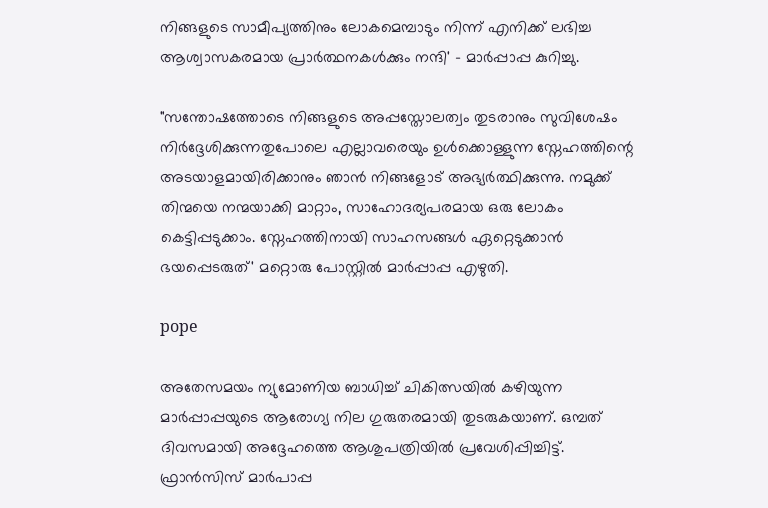നിങ്ങളുടെ സാമീപ്യത്തിനും ലോകമെമ്പാടും നിന്ന് എനിക്ക് ലഭിച്ച ആശ്വാസകരമായ പ്രാർത്ഥനകൾക്കും നന്ദി' - മാർപ്പാപ്പ കുറിച്ചു.

"സന്തോഷത്തോടെ നിങ്ങളുടെ അപ്പസ്തോലത്വം തുടരാനും സുവിശേഷം നിർദ്ദേശിക്കുന്നതുപോലെ എല്ലാവരെയും ഉൾക്കൊള്ളുന്ന സ്നേഹത്തിന്റെ അടയാളമായിരിക്കാനും ഞാൻ നിങ്ങളോട് അഭ്യർത്ഥിക്കുന്നു. നമുക്ക് തിന്മയെ നന്മയാക്കി മാറ്റാം, സാഹോദര്യപരമായ ഒരു ലോകം കെട്ടിപ്പടുക്കാം. സ്നേഹത്തിനായി സാഹസങ്ങൾ ഏറ്റെടുക്കാൻ ഭയപ്പെടരുത്' മറ്റൊരു പോസ്റ്റില്‍ മാർപ്പാപ്പ എഴുതി.

pope

അതേസമയം ന്യുമോണിയ ബാധിച്ച് ചികിത്സയിൽ കഴിയുന്ന മാർപ്പാപ്പയുടെ ആരോഗ്യ നില ഗുരുതരമായി തുടരുകയാണ്. ഒമ്പത് ദിവസമായി അദ്ദേഹത്തെ ആശുപത്രിയില്‍ പ്രവേശിപ്പിച്ചിട്ട്. ഫ്രാൻസിസ് മാർപാപ്പ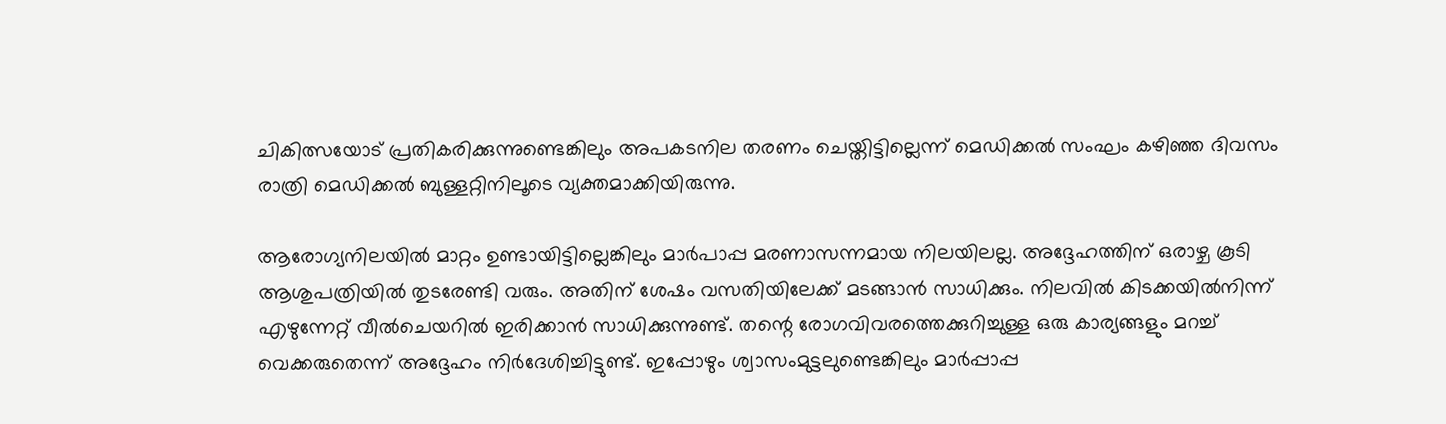ചികിത്സയോട് പ്രതികരിക്കുന്നുണ്ടെങ്കിലും അപകടനില തരണം ചെയ്തിട്ടില്ലെന്ന് മെഡിക്കൽ സംഘം കഴിഞ്ഞ ദിവസം രാത്രി മെഡിക്കല്‍ ബുള്ളറ്റിനിലൂടെ വ്യക്തമാക്കിയിരുന്നു.

ആരോഗ്യനിലയില്‍ മാറ്റം ഉണ്ടായിട്ടില്ലെങ്കിലും മാർപാപ്പ മരണാസന്നമായ നിലയിലല്ല. അദ്ദേഹത്തിന് ഒരാഴ്ച കൂടി ആശുപത്രിയില്‍ തുടരേണ്ടി വരും. അതിന് ശേഷം വസതിയിലേക്ക് മടങ്ങാന്‍ സാധിക്കും. നിലവില്‍ കിടക്കയിൽനിന്ന് എഴുന്നേറ്റ് വീൽ‌ചെയറിൽ ഇരിക്കാൻ സാധിക്കുന്നുണ്ട്. തന്റെ രോഗവിവരത്തെക്കുറിച്ചുള്ള ഒരു കാര്യങ്ങളും മറച്ച് വെക്കരുതെന്ന് അദ്ദേഹം നിർദേശിച്ചിട്ടുണ്ട്. ഇപ്പോഴും ശ്വാസംമുട്ടലുണ്ടെങ്കിലും മാർപ്പാപ്പ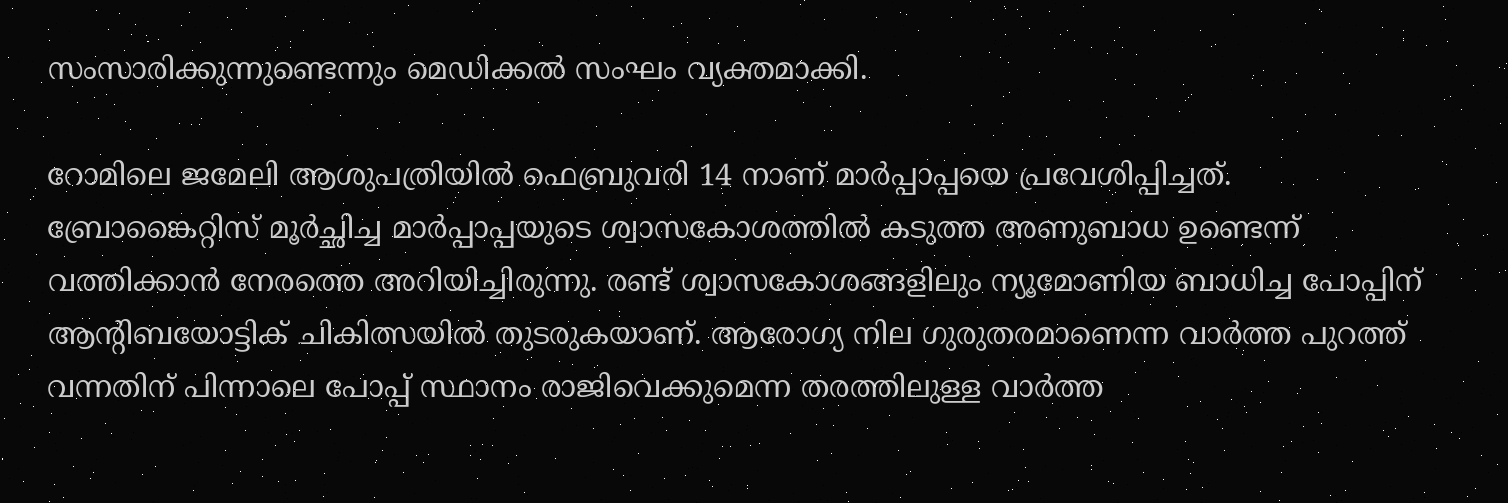സംസാരിക്കുന്നുണ്ടെന്നും മെഡ‍ിക്കൽ സംഘം വ്യക്തമാക്കി.

റോമിലെ ജമേലി ആശുപത്രിയിൽ ഫെബ്രുവരി 14 നാണ് മാർപ്പാപ്പയെ പ്രവേശിപ്പിച്ചത്. ബ്രോങ്കൈറ്റിസ് മൂർച്ഛിച്ച മാർപ്പാപ്പയുടെ ശ്വാസകോശത്തില്‍ കടുത്ത അണുബാധ ഉണ്ടെന്ന് വത്തിക്കാന്‍ നേരത്തെ അറിയിച്ചിരുന്നു. രണ്ട് ശ്വാസകോശങ്ങളിലും ന്യൂമോണിയ ബാധിച്ച പോപ്പിന് ആന്റിബയോട്ടിക് ചികിത്സയില്‍ തുടരുകയാണ്. ആരോഗ്യ നില ഗുരുതരമാണെന്ന വാർത്ത പുറത്ത് വന്നതിന് പിന്നാലെ പോപ്പ് സ്ഥാനം രാജിവെക്കുമെന്ന തരത്തിലുള്ള വാർത്ത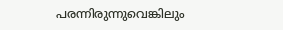പരന്നിരുന്നുവെങ്കിലും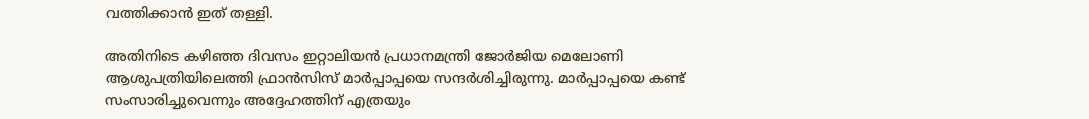വത്തിക്കാന്‍ ഇത് തള്ളി.

അതിനിടെ കഴിഞ്ഞ ദിവസം ഇറ്റാലിയന്‍ പ്രധാനമന്ത്രി ജോര്‍ജിയ മെലോണി ആശുപത്രിയിലെത്തി ഫ്രാന്‍സിസ് മാര്‍പ്പാപ്പയെ സന്ദര്‍ശിച്ചിരുന്നു. മാർപ്പാപ്പയെ കണ്ട് സംസാരിച്ചുവെന്നും അദ്ദേഹത്തിന് എത്രയും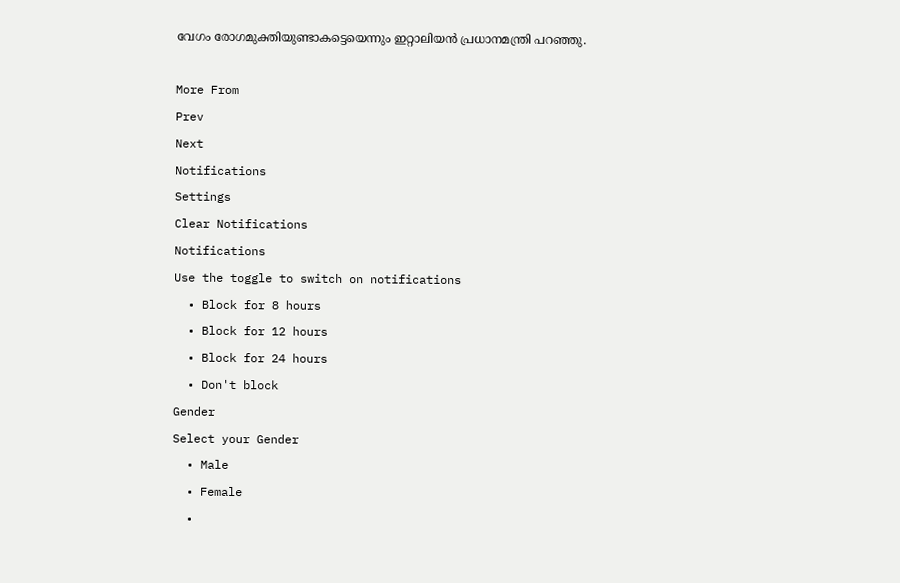വേഗം രോഗമുക്തിയുണ്ടാകട്ടെയെന്നും ഇറ്റാലിയന്‍ പ്രധാനമന്ത്രി പറഞ്ഞു.

More From
Prev
Next
Notifications
Settings
Clear Notifications
Notifications
Use the toggle to switch on notifications
  • Block for 8 hours
  • Block for 12 hours
  • Block for 24 hours
  • Don't block
Gender
Select your Gender
  • Male
  • Female
  •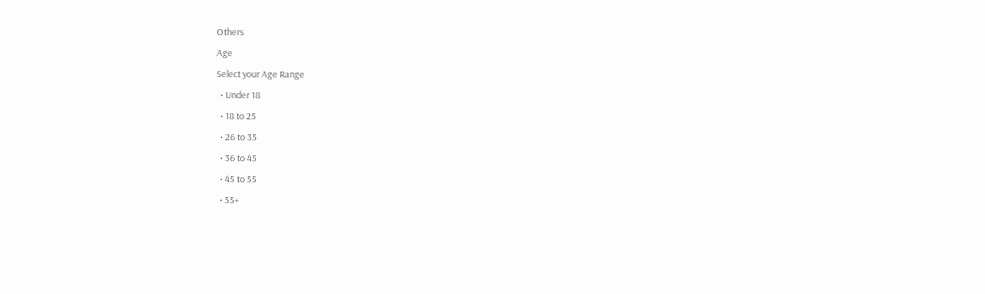Others
Age
Select your Age Range
  • Under 18
  • 18 to 25
  • 26 to 35
  • 36 to 45
  • 45 to 55
  • 55+